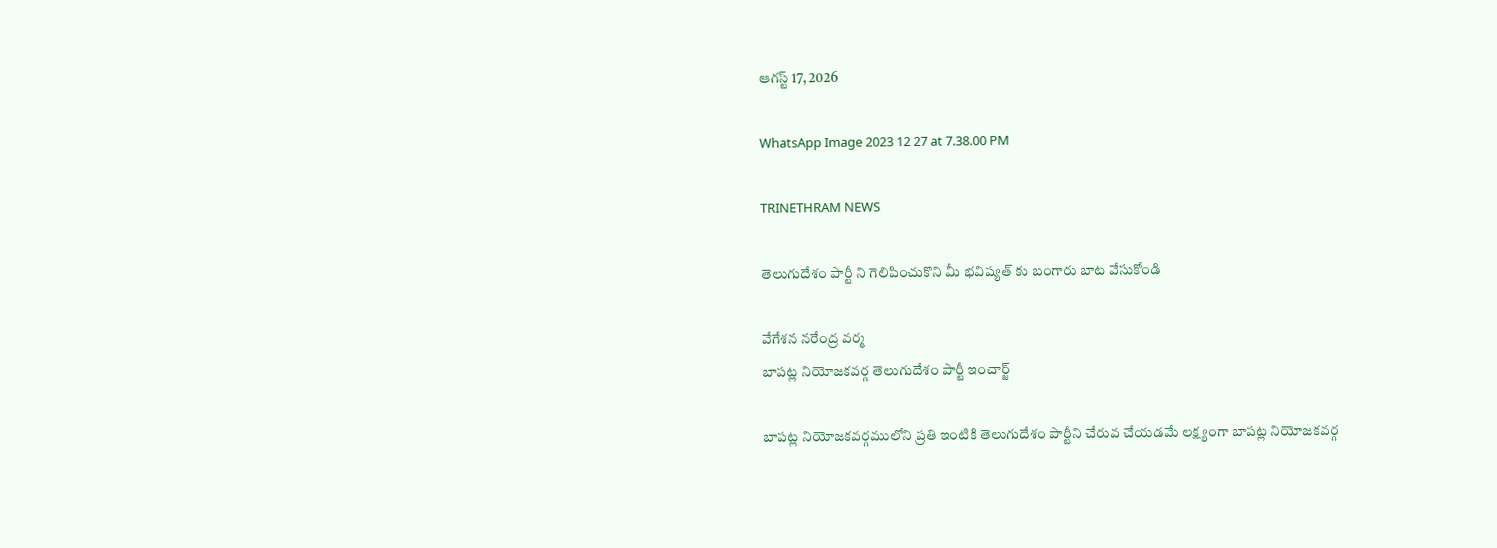ఆగస్ట్ 17, 2026

WhatsApp Image 2023 12 27 at 7.38.00 PM

TRINETHRAM NEWS

తెలుగుదేశం పార్టీ ని గెలిపించుకొని మీ భవిష్యత్ కు బంగారు బాట వేసుకోండి

వేగేశన నరేంద్ర వర్మ
బాపట్ల నియోజకవర్గ తెలుగుదేశం పార్టీ ఇంచార్జ్

బాపట్ల నియోజకవర్గములోని ప్రతి ఇంటికి తెలుగుదేశం పార్టీని చేరువ చేయడమే లక్ష్యంగా బాపట్ల నియోజకవర్గ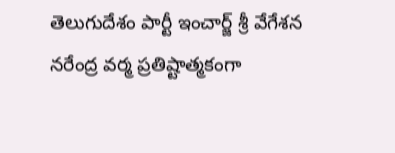తెలుగుదేశం పార్టీ ఇంచార్జ్ శ్రీ వేగేశన నరేంద్ర వర్మ ప్రతిష్టాత్మకంగా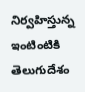నిర్వహిస్తున్న ఇంటింటికి తెలుగుదేశం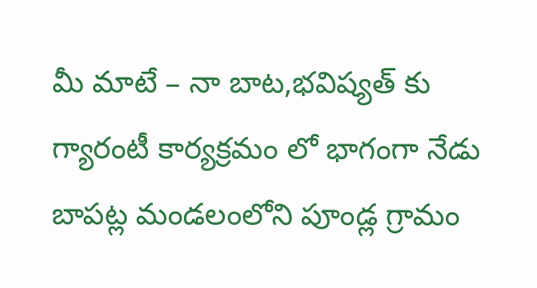మీ మాటే – నా బాట,భవిష్యత్ కు గ్యారంటీ కార్యక్రమం లో భాగంగా నేడు బాపట్ల మండలంలోని పూండ్ల గ్రామం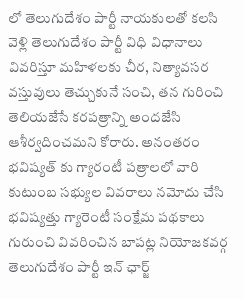లో తెలుగుదేశం పార్టీ నాయకులతో కలసి వెళ్లి తెలుగుదేశం పార్టీ విధి విధానాలు వివరిస్తూ మహిళలకు చీర, నిత్యావసర వస్తువులు తెచ్చుకునే సంచి, తన గురించి తెలియజేసే కరపత్రాన్ని అందజేసి ఆశీర్వదించమని కోరారు. అనంతరం భవిష్యత్ కు గ్యారంటీ పత్రాలలో వారి కుటుంబ సభ్యుల వివరాలు నమోదు చేసి భవిష్యత్తు గ్యారెంటీ సంక్షేమ పథకాలు గురుంచి వివరించిన బాపట్ల నియోజకవర్గ తెలుగుదేశం పార్టీ ఇన్ ఛార్జ్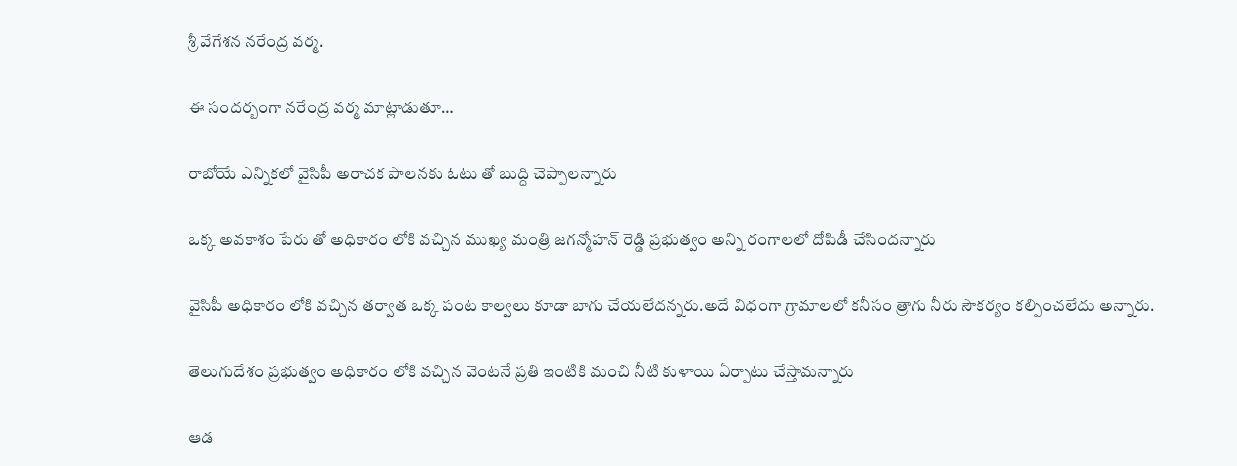శ్రీ వేగేశన నరేంద్ర వర్మ.

ఈ సందర్బంగా నరేంద్ర వర్మ మాట్లాడుతూ…

రాబోయే ఎన్నికలో వైసిపీ అరాచక పాలనకు ఓటు తో బుద్ది చెప్పాలన్నారు

ఒక్క అవకాశం పేరు తో అధికారం లోకి వచ్చిన ముఖ్య మంత్రి జగన్మోహన్ రెడ్డి ప్రభుత్వం అన్ని రంగాలలో దోపిడీ చేసిందన్నారు

వైసిపీ అధికారం లోకి వచ్చిన తర్వాత ఒక్క పంట కాల్వలు కూడా బాగు చేయలేదన్నరు.అదే విధంగా గ్రామాలలో కనీసం త్రాగు నీరు సౌకర్యం కల్పించలేదు అన్నారు.

తెలుగుదేశం ప్రభుత్వం అధికారం లోకి వచ్చిన వెంటనే ప్రతి ఇంటికి మంచి నీటి కుళాయి ఏర్పాటు చేస్తామన్నారు

ఆడ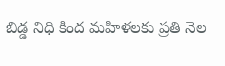బిడ్డ నిధి కింద మహిళలకు ప్రతి నెల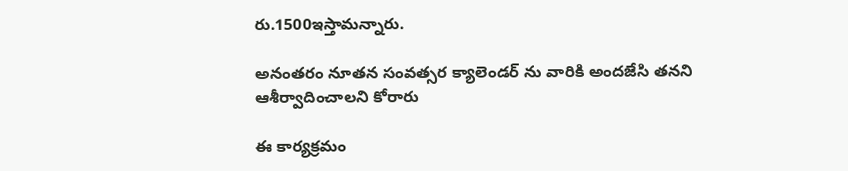రు.1500ఇస్తామన్నారు.

అనంతరం నూతన సంవత్సర క్యాలెండర్ ను వారికి అందజేసి తనని ఆశీర్వాదించాలని కోరారు

ఈ కార్యక్రమం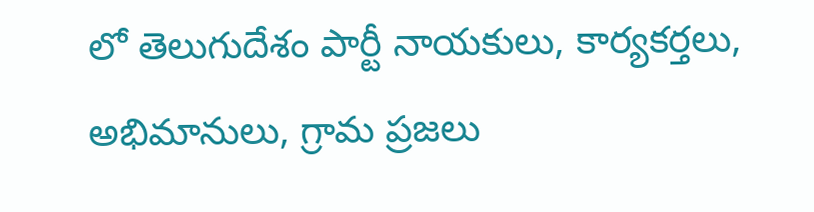లో తెలుగుదేశం పార్టీ నాయకులు, కార్యకర్తలు, అభిమానులు, గ్రామ ప్రజలు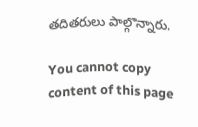తదితరులు పాల్గొన్నారు.

You cannot copy content of this page